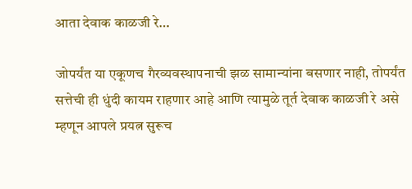आता देवाक काळजी रे…

जोपर्यंत या एकूणच गैरव्यवस्थापनाची झळ सामान्यांना बसणार नाही, तोपर्यंत सत्तेची ही धुंदी कायम राहणार आहे आणि त्यामुळे तूर्त देवाक काळजी रे असे म्हणून आपले प्रयत्न सुरूच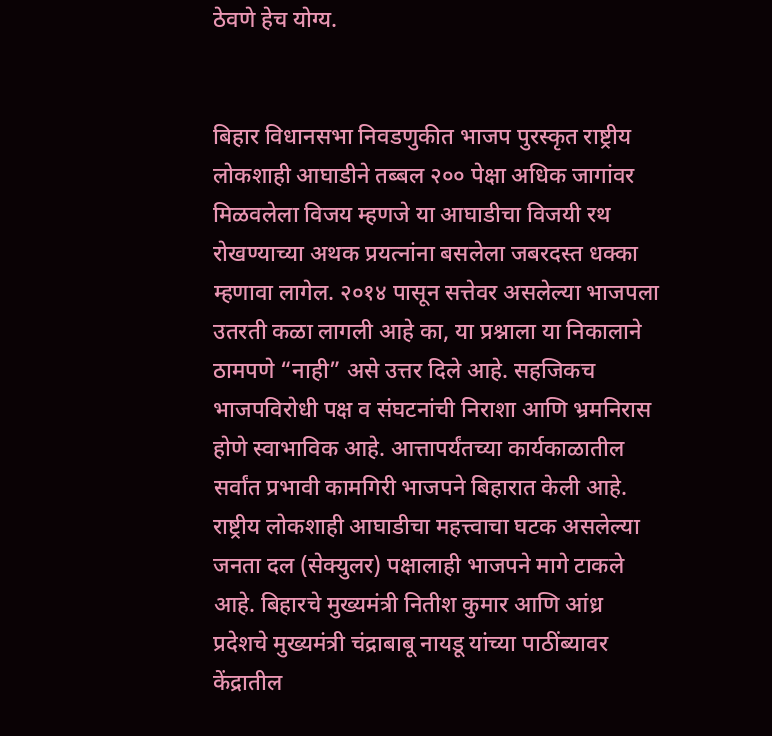ठेवणे हेच योग्य.


बिहार विधानसभा निवडणुकीत भाजप पुरस्कृत राष्ट्रीय लोकशाही आघाडीने तब्बल २०० पेक्षा अधिक जागांवर मिळवलेला विजय म्हणजे या आघाडीचा विजयी रथ रोखण्याच्या अथक प्रयत्नांना बसलेला जबरदस्त धक्का म्हणावा लागेल. २०१४ पासून सत्तेवर असलेल्या भाजपला उतरती कळा लागली आहे का, या प्रश्नाला या निकालाने ठामपणे “नाही” असे उत्तर दिले आहे. सहजिकच भाजपविरोधी पक्ष व संघटनांची निराशा आणि भ्रमनिरास होणे स्वाभाविक आहे. आत्तापर्यंतच्या कार्यकाळातील सर्वांत प्रभावी कामगिरी भाजपने बिहारात केली आहे.
राष्ट्रीय लोकशाही आघाडीचा महत्त्वाचा घटक असलेल्या जनता दल (सेक्युलर) पक्षालाही भाजपने मागे टाकले आहे. बिहारचे मुख्यमंत्री नितीश कुमार आणि आंध्र प्रदेशचे मुख्यमंत्री चंद्राबाबू नायडू यांच्या पाठींब्यावर केंद्रातील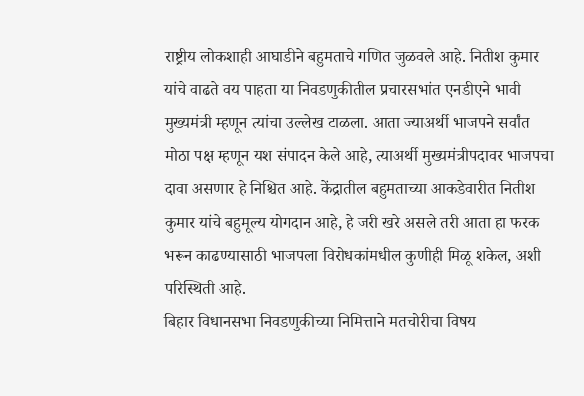राष्ट्रीय लोकशाही आघाडीने बहुमताचे गणित जुळवले आहे. नितीश कुमार यांचे वाढते वय पाहता या निवडणुकीतील प्रचारसभांत एनडीएने भावी मुख्यमंत्री म्हणून त्यांचा उल्लेख टाळला. आता ज्याअर्थी भाजपने सर्वांत मोठा पक्ष म्हणून यश संपादन केले आहे, त्याअर्थी मुख्यमंत्रीपदावर भाजपचा दावा असणार हे निश्चित आहे. केंद्रातील बहुमताच्या आकडेवारीत नितीश कुमार यांचे बहुमूल्य योगदान आहे, हे जरी खरे असले तरी आता हा फरक भरून काढण्यासाठी भाजपला विरोधकांमधील कुणीही मिळू शकेल, अशी परिस्थिती आहे.
बिहार विधानसभा निवडणुकीच्या निमित्ताने मतचोरीचा विषय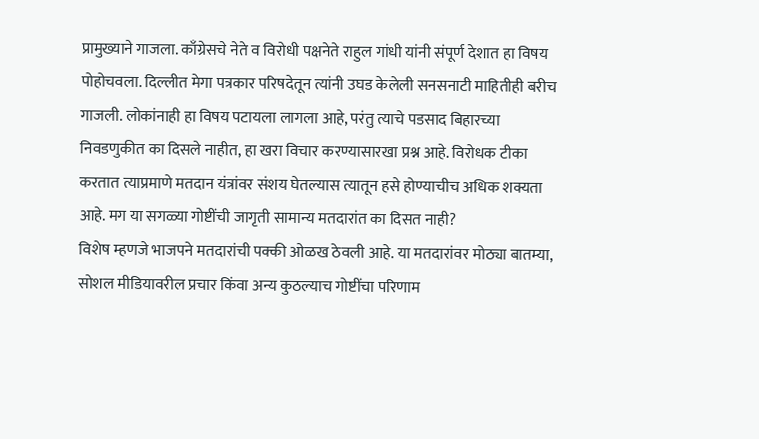प्रामुख्याने गाजला. काँग्रेसचे नेते व विरोधी पक्षनेते राहुल गांधी यांनी संपूर्ण देशात हा विषय पोहोचवला. दिल्लीत मेगा पत्रकार परिषदेतून त्यांनी उघड केलेली सनसनाटी माहितीही बरीच गाजली. लोकांनाही हा विषय पटायला लागला आहे, परंतु त्याचे पडसाद बिहारच्या निवडणुकीत का दिसले नाहीत, हा खरा विचार करण्यासारखा प्रश्न आहे. विरोधक टीका करतात त्याप्रमाणे मतदान यंत्रांवर संशय घेतल्यास त्यातून हसे होण्याचीच अधिक शक्यता आहे. मग या सगळ्या गोष्टींची जागृती सामान्य मतदारांत का दिसत नाही?
विशेष म्हणजे भाजपने मतदारांची पक्की ओळख ठेवली आहे. या मतदारांवर मोठ्या बातम्या, सोशल मीडियावरील प्रचार किंवा अन्य कुठल्याच गोष्टींचा परिणाम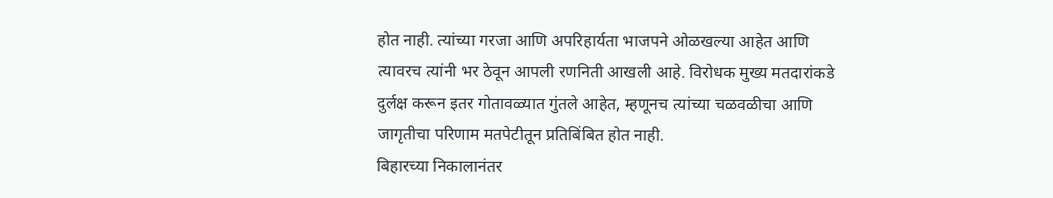होत नाही. त्यांच्या गरजा आणि अपरिहार्यता भाजपने ओळखल्या आहेत आणि त्यावरच त्यांनी भर ठेवून आपली रणनिती आखली आहे. विरोधक मुख्य मतदारांकडे दुर्लक्ष करून इतर गोतावळ्यात गुंतले आहेत, म्हणूनच त्यांच्या चळवळीचा आणि जागृतीचा परिणाम मतपेटीतून प्रतिबिंबित होत नाही.
बिहारच्या निकालानंतर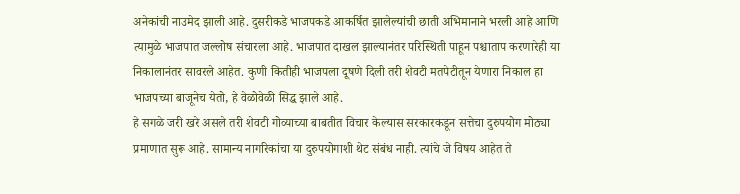अनेकांची नाउमेद झाली आहे. दुसरीकडे भाजपकडे आकर्षित झालेल्यांची छाती अभिमानाने भरली आहे आणि त्यामुळे भाजपात जल्लोष संचारला आहे. भाजपात दाखल झाल्यानंतर परिस्थिती पाहून पश्चाताप करणारेही या निकालानंतर सावरले आहेत. कुणी कितीही भाजपला दूषणे दिली तरी शेवटी मतपेटीतून येणारा निकाल हा भाजपच्या बाजूनेच येतो, हे वेळोवेळी सिद्ध झाले आहे.
हे सगळे जरी खरे असले तरी शेवटी गोव्याच्या बाबतीत विचार केल्यास सरकारकडून सत्तेचा दुरुपयोग मोठ्या प्रमाणात सुरू आहे. सामान्य नागरिकांचा या दुरुपयोगाशी थेट संबंध नाही. त्यांचे जे विषय आहेत ते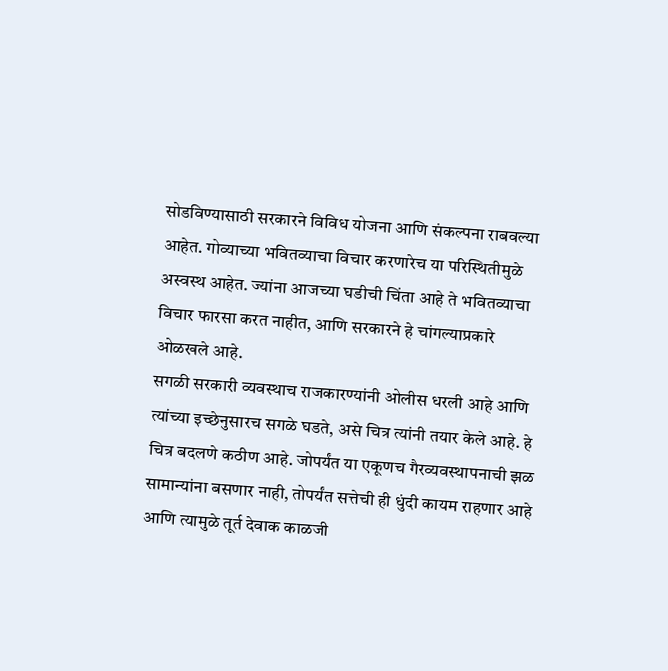सोडविण्यासाठी सरकारने विविध योजना आणि संकल्पना राबवल्या आहेत. गोव्याच्या भवितव्याचा विचार करणारेच या परिस्थितीमुळे अस्वस्थ आहेत. ज्यांना आजच्या घडीची चिंता आहे ते भवितव्याचा विचार फारसा करत नाहीत, आणि सरकारने हे चांगल्याप्रकारे ओळखले आहे.
सगळी सरकारी व्यवस्थाच राजकारण्यांनी ओलीस धरली आहे आणि त्यांच्या इच्छेनुसारच सगळे घडते, असे चित्र त्यांनी तयार केले आहे. हे चित्र बदलणे कठीण आहे. जोपर्यंत या एकूणच गैरव्यवस्थापनाची झळ सामान्यांना बसणार नाही, तोपर्यंत सत्तेची ही धुंदी कायम राहणार आहे आणि त्यामुळे तूर्त देवाक काळजी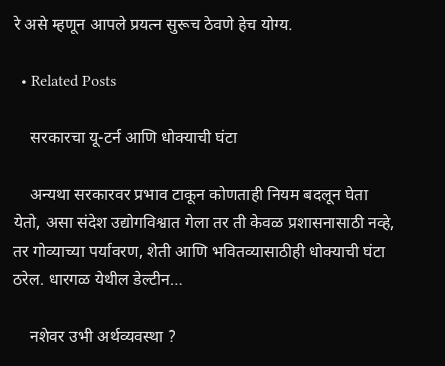रे असे म्हणून आपले प्रयत्न सुरूच ठेवणे हेच योग्य.

  • Related Posts

    सरकारचा यू-टर्न आणि धोक्याची घंटा

    अन्यथा सरकारवर प्रभाव टाकून कोणताही नियम बदलून घेता येतो, असा संदेश उद्योगविश्वात गेला तर ती केवळ प्रशासनासाठी नव्हे, तर गोव्याच्या पर्यावरण, शेती आणि भवितव्यासाठीही धोक्याची घंटा ठरेल. धारगळ येथील डेल्टीन…

    नशेवर उभी अर्थव्यवस्था ?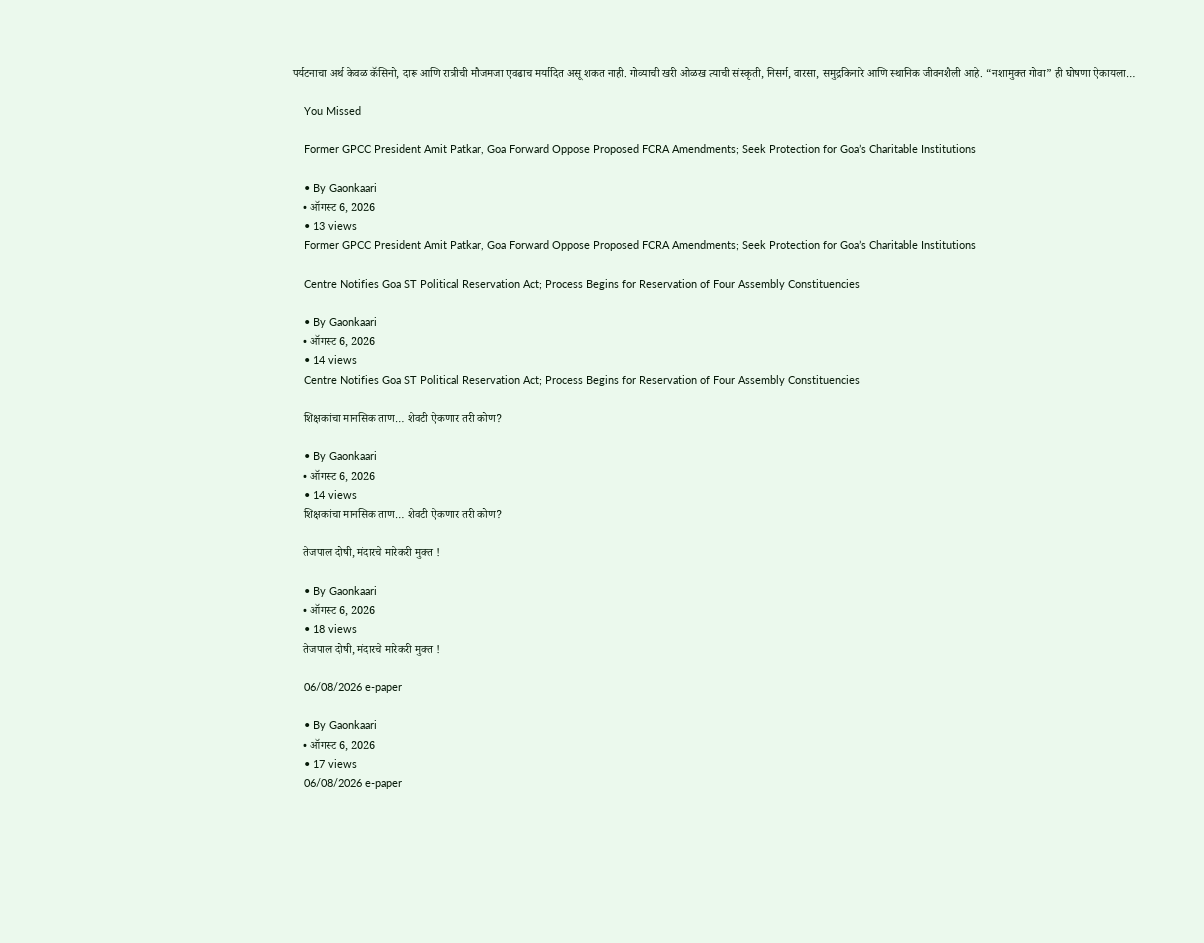पर्यटनाचा अर्थ केवळ कॅसिनो, दारू आणि रात्रीची मौजमजा एवढाच मर्यादित असू शकत नाही. गोव्याची खरी ओळख त्याची संस्कृती, निसर्ग, वारसा, समुद्रकिनारे आणि स्थानिक जीवनशैली आहे. “नशामुक्त गोवा” ही घोषणा ऐकायला…

    You Missed

    Former GPCC President Amit Patkar, Goa Forward Oppose Proposed FCRA Amendments; Seek Protection for Goa’s Charitable Institutions

    • By Gaonkaari
    • ऑगस्ट 6, 2026
    • 13 views
    Former GPCC President Amit Patkar, Goa Forward Oppose Proposed FCRA Amendments; Seek Protection for Goa’s Charitable Institutions

    Centre Notifies Goa ST Political Reservation Act; Process Begins for Reservation of Four Assembly Constituencies

    • By Gaonkaari
    • ऑगस्ट 6, 2026
    • 14 views
    Centre Notifies Goa ST Political Reservation Act; Process Begins for Reservation of Four Assembly Constituencies

    शिक्षकांचा मानसिक ताण… शेवटी ऐकणार तरी कोण?

    • By Gaonkaari
    • ऑगस्ट 6, 2026
    • 14 views
    शिक्षकांचा मानसिक ताण… शेवटी ऐकणार तरी कोण?

    तेजपाल दोषी, मंदारचे मारेकरी मुक्त !

    • By Gaonkaari
    • ऑगस्ट 6, 2026
    • 18 views
    तेजपाल दोषी, मंदारचे मारेकरी मुक्त !

    06/08/2026 e-paper

    • By Gaonkaari
    • ऑगस्ट 6, 2026
    • 17 views
    06/08/2026 e-paper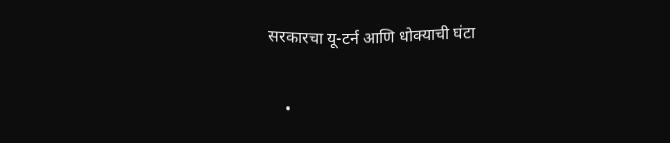सरकारचा यू-टर्न आणि धोक्याची घंटा

    •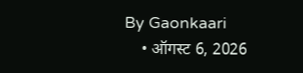By Gaonkaari
    • ऑगस्ट 6, 2026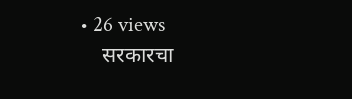• 26 views
    सरकारचा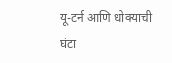यू-टर्न आणि धोक्याची घंटा